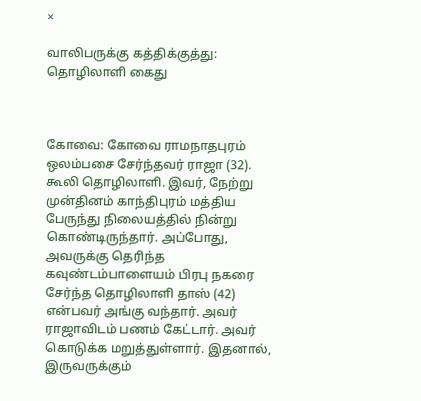×

வாலிபருக்கு கத்திக்குத்து: தொழிலாளி கைது



கோவை: கோவை ராமநாதபுரம் ஒலம்பசை சேர்ந்தவர் ராஜா (32). கூலி தொழிலாளி. இவர், நேற்று முன்தினம் காந்திபுரம் மத்திய பேருந்து நிலையத்தில் நின்று கொண்டிருந்தார். அப்போது, அவருக்கு தெரிந்த கவுண்டம்பாளையம் பிரபு நகரை சேர்ந்த தொழிலாளி தாஸ் (42) என்பவர் அங்கு வந்தார். அவர் ராஜாவிடம் பணம் கேட்டார். அவர் கொடுக்க மறுத்துள்ளார். இதனால், இருவருக்கும்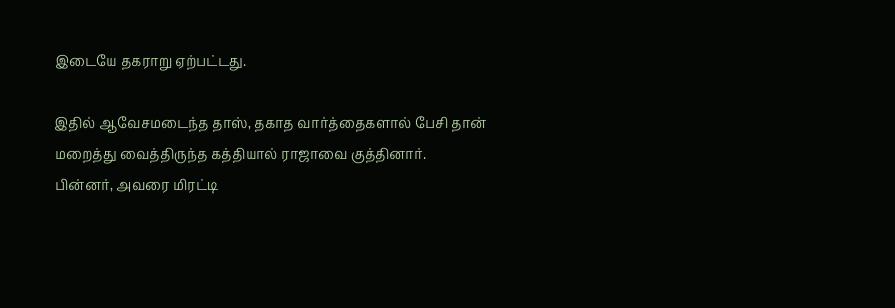இடையே தகராறு ஏற்பட்டது.

இதில் ஆவேசமடைந்த தாஸ், தகாத வார்த்தைகளால் பேசி தான் மறைத்து வைத்திருந்த கத்தியால் ராஜாவை குத்தினார். பின்னர், அவரை மிரட்டி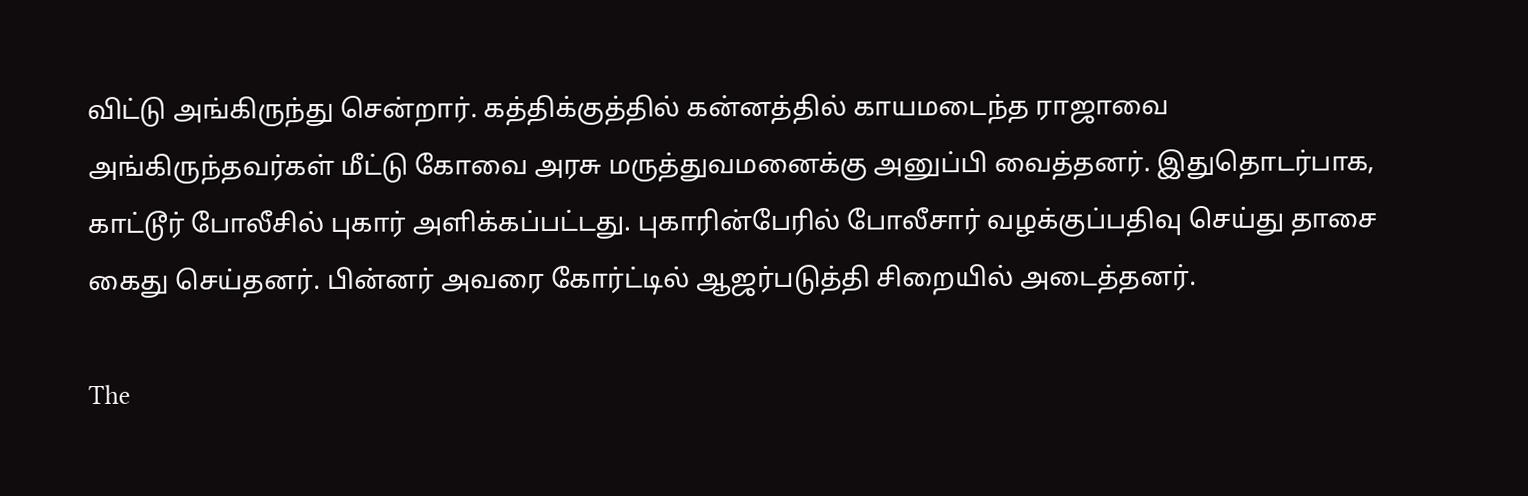விட்டு அங்கிருந்து சென்றார். கத்திக்குத்தில் கன்னத்தில் காயமடைந்த ராஜாவை அங்கிருந்தவர்கள் மீட்டு கோவை அரசு மருத்துவமனைக்கு அனுப்பி வைத்தனர். இதுதொடர்பாக, காட்டூர் போலீசில் புகார் அளிக்கப்பட்டது. புகாரின்பேரில் போலீசார் வழக்குப்பதிவு செய்து தாசை கைது செய்தனர். பின்னர் அவரை கோர்ட்டில் ஆஜர்படுத்தி சிறையில் அடைத்தனர்.

The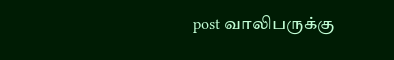post வாலிபருக்கு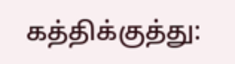கத்திக்குத்து: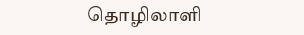தொழிலாளி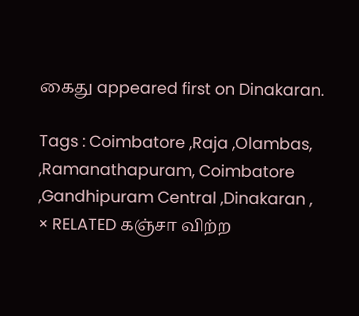கைது appeared first on Dinakaran.

Tags : Coimbatore ,Raja ,Olambas, ,Ramanathapuram, Coimbatore ,Gandhipuram Central ,Dinakaran ,
× RELATED கஞ்சா விற்ற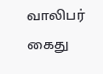வாலிபர் கைது